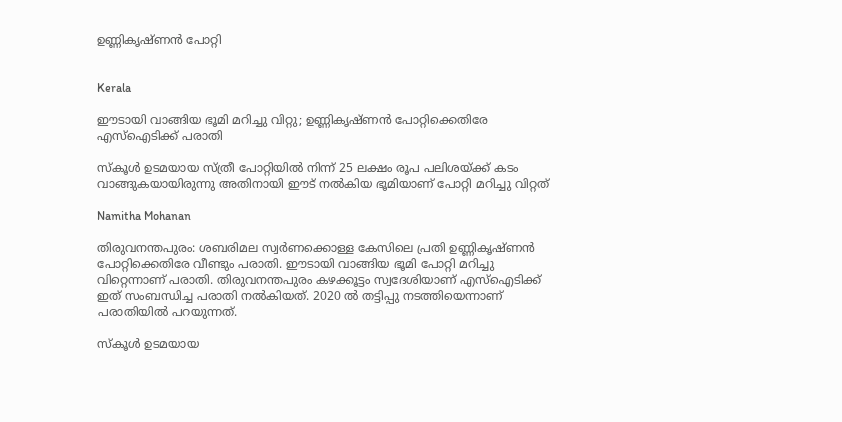ഉണ്ണികൃഷ്ണൻ പോറ്റി


Kerala

ഈടായി വാങ്ങിയ ഭൂമി മറിച്ചു വിറ്റു; ഉണ്ണികൃഷ്ണൻ പോറ്റിക്കെതിരേ എസ്ഐടിക്ക് പരാതി

സ്‌കൂള്‍ ഉടമയായ സ്ത്രീ പോറ്റിയില്‍ നിന്ന് 25 ലക്ഷം രൂപ പലിശയ്ക്ക് കടം വാങ്ങുകയായിരുന്നു അതിനായി ഈട് നൽകിയ ഭൂമിയാണ് പോറ്റി മറിച്ചു വിറ്റത്

Namitha Mohanan

തിരുവനന്തപുരം: ശബരിമല സ്വർണക്കൊള്ള കേസിലെ പ്രതി ഉണ്ണികൃഷ്ണൻ പോറ്റിക്കെതിരേ വീണ്ടും പരാതി. ഈടായി വാങ്ങിയ ഭൂമി പോറ്റി മറിച്ചു വിറ്റെന്നാണ് പരാതി. തിരുവനന്തപുരം കഴക്കൂട്ടം സ്വദേശിയാണ് എസ്ഐടിക്ക് ഇത് സംബന്ധിച്ച പരാതി നൽകിയത്. 2020 ൽ തട്ടിപ്പു നടത്തിയെന്നാണ് പരാതിയിൽ പറയുന്നത്.

സ്‌കൂള്‍ ഉടമയായ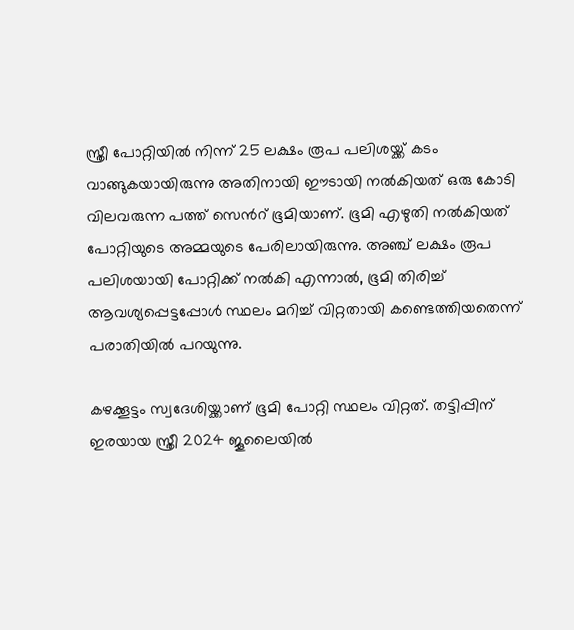സ്ത്രീ പോറ്റിയില്‍ നിന്ന് 25 ലക്ഷം രൂപ പലിശയ്ക്ക് കടം വാങ്ങുകയായിരുന്നു അതിനായി ഈടായി നല്‍കിയത് ഒരു കോടി വിലവരുന്ന പത്ത് സെന്‍റ് ഭൂമിയാണ്. ഭൂമി എഴുതി നല്‍കിയത് പോറ്റിയുടെ അമ്മയുടെ പേരിലായിരുന്നു. അഞ്ച് ലക്ഷം രൂപ പലിശയായി പോറ്റിക്ക് നല്‍കി എന്നാൽ, ഭൂമി തിരിച്ച് ആവശ്യപ്പെട്ടപ്പോള്‍ സ്ഥലം മറിച്ച് വിറ്റതായി കണ്ടെത്തിയതെന്ന് പരാതിയിൽ പറയുന്നു.

കഴക്കൂട്ടം സ്വദേശിയ്ക്കാണ് ഭൂമി പോറ്റി സ്ഥലം വിറ്റത്. തട്ടിപ്പിന് ഇരയായ സ്ത്രീ 2024 ജൂലൈയിൽ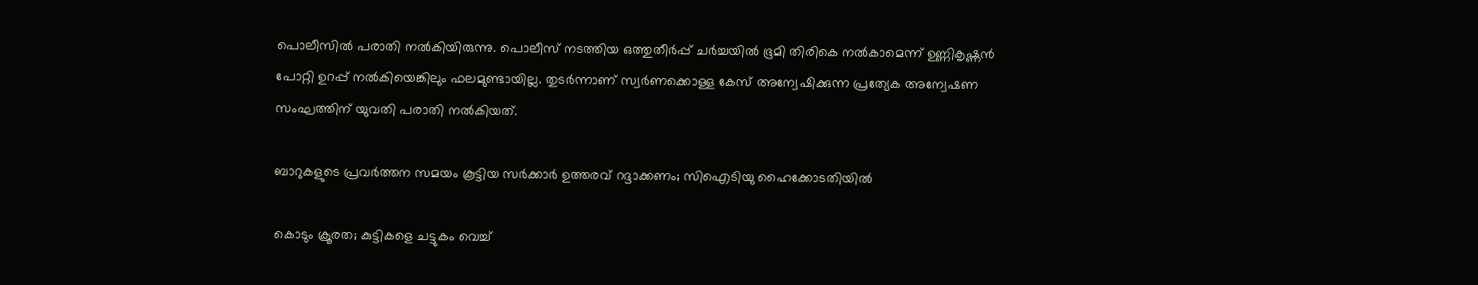പൊലീസില്‍ പരാതി നല്‍കിയിരുന്നു. പൊലീസ് നടത്തിയ ഒത്തുതീര്‍പ്പ് ചര്‍ച്ചയില്‍ ഭൂമി തിരികെ നല്‍കാമെന്ന് ഉണ്ണികൃഷ്ണൻ പോറ്റി ഉറപ്പ് നൽകിയെങ്കിലും ഫലമുണ്ടായില്ല. തുടർന്നാണ് സ്വർണക്കൊള്ള കേസ് അന്വേഷിക്കുന്ന പ്രത്യേക അന്വേഷണ സംഘത്തിന് യുവതി പരാതി നൽകിയത്.

ബാറുകളുടെ പ്രവർത്തന സമയം കൂട്ടിയ സർക്കാർ ഉത്തരവ് റദ്ദാക്കണം; സിഐടിയു ഹൈക്കോടതിയിൽ

കൊടും ക്രൂരത; കുട്ടികളെ ചട്ടുകം വെച്ച്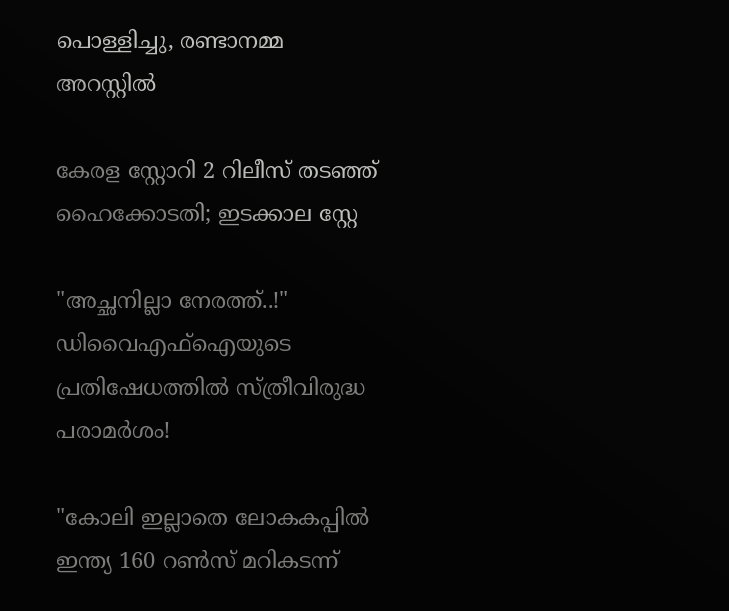പൊള്ളിച്ചു, രണ്ടാനമ്മ അറസ്റ്റിൽ

കേരള സ്റ്റോറി 2 റിലീസ് തടഞ്ഞ് ഹൈക്കോടതി; ഇടക്കാല സ്റ്റേ

"അച്ഛനില്ലാ നേരത്ത്..!" ഡിവൈഎഫ്ഐയുടെ പ്രതിഷേധത്തിൽ സ്ത്രീവിരുദ്ധ പരാമർശം!

"കോലി ഇല്ലാതെ ലോകകപ്പിൽ ഇന്ത‍്യ 160 റൺസ് മറികടന്ന്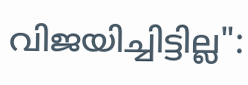വിജയിച്ചിട്ടില്ല":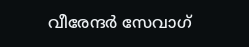വീരേന്ദർ സേവാഗ്